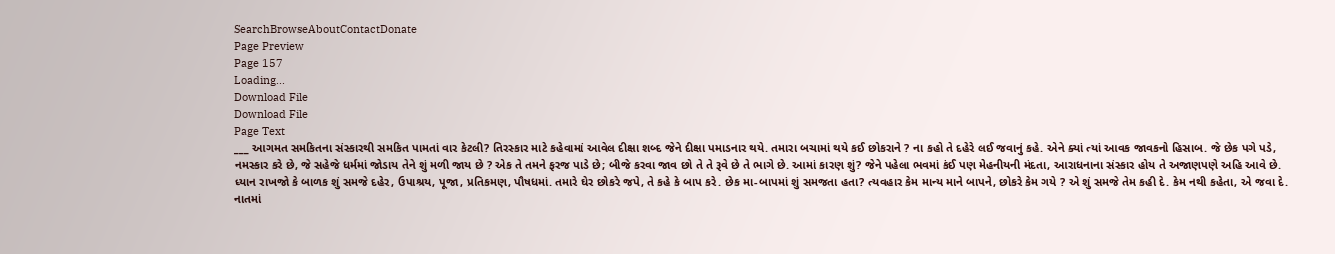SearchBrowseAboutContactDonate
Page Preview
Page 157
Loading...
Download File
Download File
Page Text
___ આગમત સમકિતના સંસ્કારથી સમકિત પામતાં વાર કેટલી? તિરસ્કાર માટે કહેવામાં આવેલ દીક્ષા શબ્દ જેને દીક્ષા પમાડનાર થયે. તમારા બચામાં થયે કઈ છોકરાને ? ના કહો તે દહેરે લઈ જવાનું કહે. એને ક્યાં ત્યાં આવક જાવકનો હિસાબ. જે છેક પગે પડે, નમસ્કાર કરે છે, જે સહેજે ધર્મમાં જોડાય તેને શું મળી જાય છે ? એક તે તમને ફરજ પાડે છે; બીજે કરવા જાવ છો તે તે રૂવે છે તે ભાગે છે. આમાં કારણ શું? જેને પહેલા ભવમાં કંઈ પણ મેહનીયની મંદતા, આરાધનાના સંસ્કાર હોય તે અજાણપણે અહિ આવે છે. ધ્યાન રાખજો કે બાળક શું સમજે દહેર, ઉપાશ્રય, પૂજા, પ્રતિકમણ, પૌષધમાં. તમારે ઘેર છોકરે જપે, તે કહે કે બાપ કરે. છેક મા-બાપમાં શું સમજતા હતા? ત્યવહાર કેમ માન્ય માને બાપને, છોકરે કેમ ગયે ? એ શું સમજે તેમ કહી દે. કેમ નથી કહેતા, એ જવા દે. નાતમાં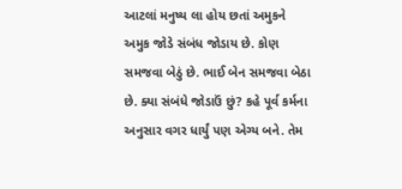આટલાં મનુષ્ય લા હોય છતાં અમુકને અમુક જોડે સંબંધ જોડાય છે. કોણ સમજવા બેઠું છે. ભાઈ બેન સમજવા બેઠા છે. ક્યા સંબંધે જોડાઉં છું? કહે પૂર્વ કર્મના અનુસાર વગર ધાર્યું પણ એગ્ય બને. તેમ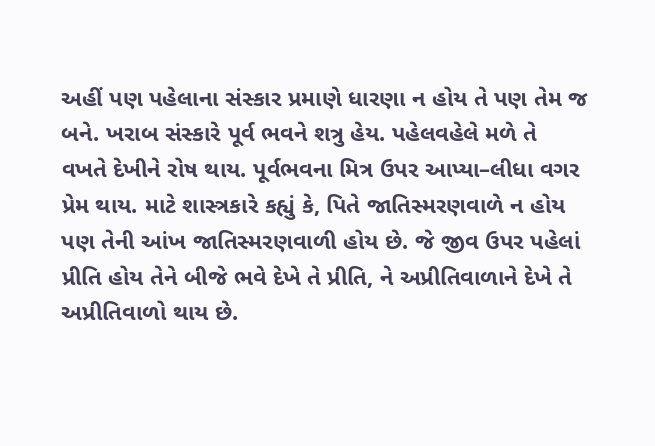અહીં પણ પહેલાના સંસ્કાર પ્રમાણે ધારણા ન હોય તે પણ તેમ જ બને. ખરાબ સંસ્કારે પૂર્વ ભવને શત્રુ હેય. પહેલવહેલે મળે તે વખતે દેખીને રોષ થાય. પૂર્વભવના મિત્ર ઉપર આપ્યા–લીધા વગર પ્રેમ થાય. માટે શાસ્ત્રકારે કહ્યું કે, પિતે જાતિસ્મરણવાળે ન હોય પણ તેની આંખ જાતિસ્મરણવાળી હોય છે. જે જીવ ઉપર પહેલાં પ્રીતિ હોય તેને બીજે ભવે દેખે તે પ્રીતિ, ને અપ્રીતિવાળાને દેખે તે અપ્રીતિવાળો થાય છે.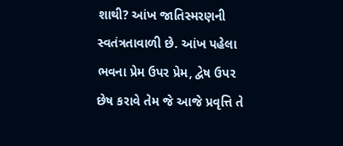શાથી? આંખ જાતિસ્મરણની સ્વતંત્રતાવાળી છે. આંખ પહેલા ભવના પ્રેમ ઉપર પ્રેમ, દ્વેષ ઉપર છેષ કરાવે તેમ જે આજે પ્રવૃત્તિ તે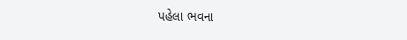પહેલા ભવના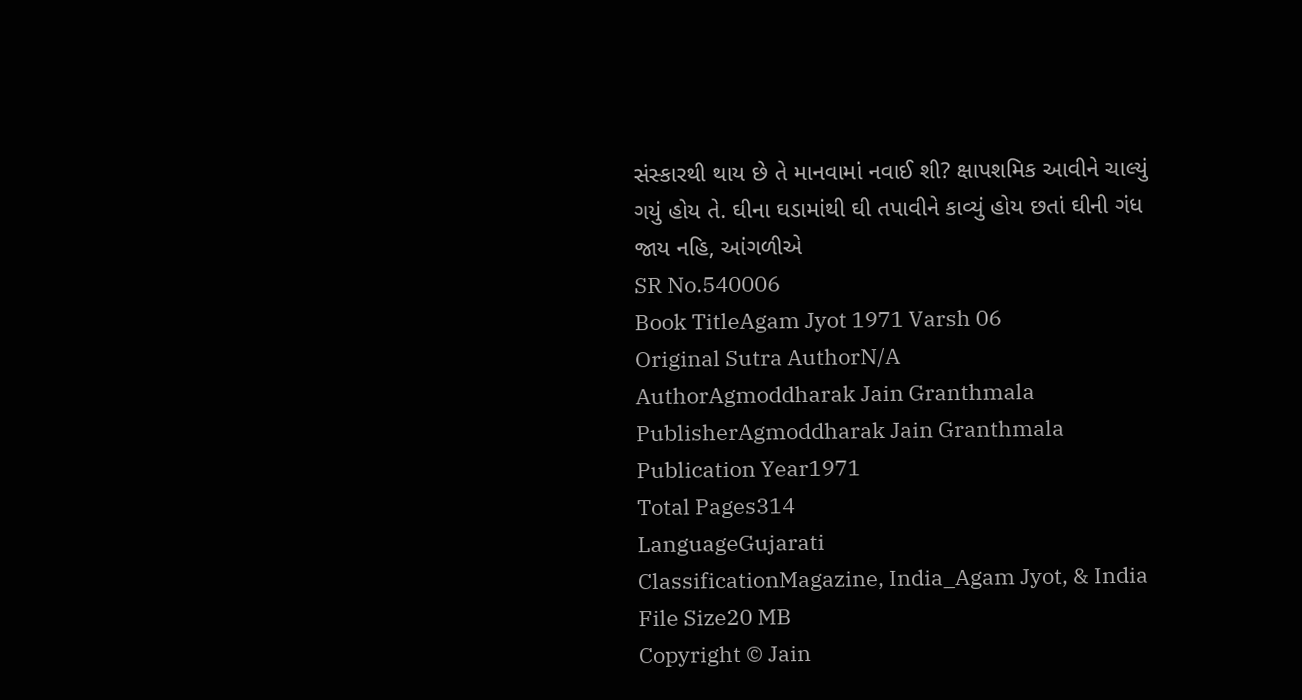સંસ્કારથી થાય છે તે માનવામાં નવાઈ શી? ક્ષાપશમિક આવીને ચાલ્યું ગયું હોય તે. ઘીના ઘડામાંથી ઘી તપાવીને કાવ્યું હોય છતાં ઘીની ગંધ જાય નહિ, આંગળીએ
SR No.540006
Book TitleAgam Jyot 1971 Varsh 06
Original Sutra AuthorN/A
AuthorAgmoddharak Jain Granthmala
PublisherAgmoddharak Jain Granthmala
Publication Year1971
Total Pages314
LanguageGujarati
ClassificationMagazine, India_Agam Jyot, & India
File Size20 MB
Copyright © Jain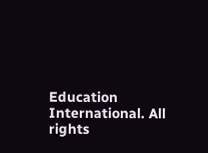Education International. All rights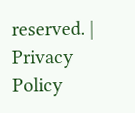reserved. | Privacy Policy